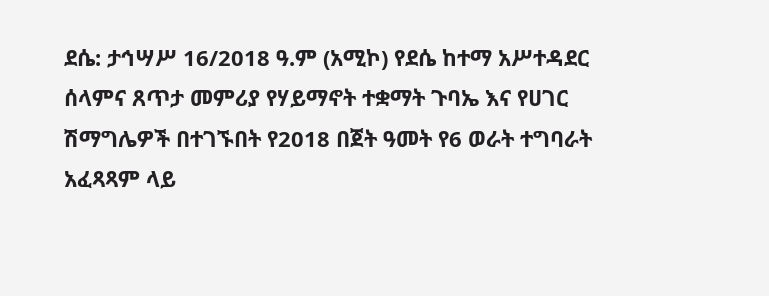ደሴ: ታኅሣሥ 16/2018 ዓ.ም (አሚኮ) የደሴ ከተማ አሥተዳደር ሰላምና ጸጥታ መምሪያ የሃይማኖት ተቋማት ጉባኤ እና የሀገር ሽማግሌዎች በተገኙበት የ2018 በጀት ዓመት የ6 ወራት ተግባራት አፈጻጻም ላይ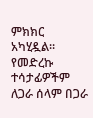ምክክር አካሂዷል።
የመድረኩ ተሳታፊዎችም ለጋራ ሰላም በጋራ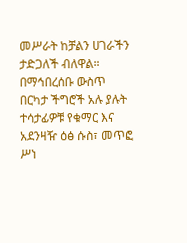መሥራት ከቻልን ሀገራችን ታድጋለች ብለዋል። በማኅበረሰቡ ውስጥ በርካታ ችግሮች አሉ ያሉት ተሳታፊዎቹ የቁማር እና አደንዛዥ ዕፅ ሱስ፣ መጥፎ ሥነ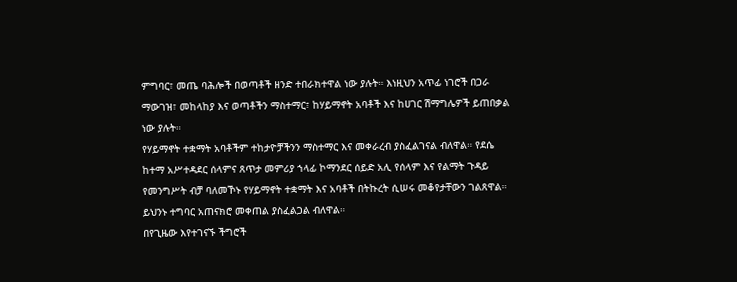ምግባር፣ መጤ ባሕሎች በወጣቶች ዘንድ ተበራክተዋል ነው ያሉት። እነዚህን አጥፊ ነገሮች በጋራ ማውገዝ፣ መከላከያ እና ወጣቶችን ማስተማር፣ ከሃይማኖት አባቶች እና ከሀገር ሽማግሌዎች ይጠበቃል ነው ያሉት።
የሃይማኖት ተቋማት አባቶችም ተከታዮቻችንን ማስተማር እና መቀራረብ ያስፈልገናል ብለዋል። የደሴ ከተማ አሥተዳደር ሰላምና ጸጥታ መምሪያ ኀላፊ ኮማንደር ሰይድ አሊ የሰላም እና የልማት ጉዳይ የመንግሥት ብቻ ባለመኾኑ የሃይማኖት ተቋማት እና አባቶች በትኩረት ሲሠሩ መቆየታቸውን ገልጸዋል። ይህንኑ ተግባር አጠናክሮ መቀጠል ያስፈልጋል ብለዋል።
በየጊዜው እየተገናኙ ችግሮች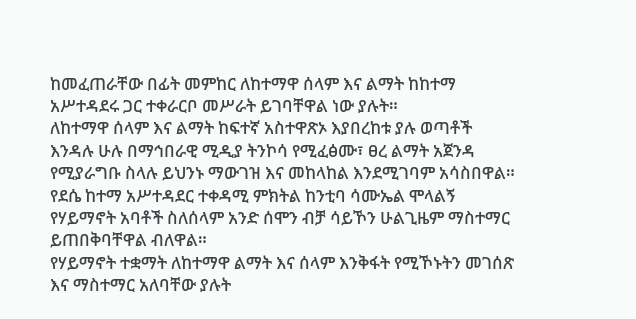ከመፈጠራቸው በፊት መምከር ለከተማዋ ሰላም እና ልማት ከከተማ አሥተዳደሩ ጋር ተቀራርቦ መሥራት ይገባቸዋል ነው ያሉት።
ለከተማዋ ሰላም እና ልማት ከፍተኛ አስተዋጽኦ እያበረከቱ ያሉ ወጣቶች እንዳሉ ሁሉ በማኅበራዊ ሚዲያ ትንኮሳ የሚፈፅሙ፣ ፀረ ልማት አጀንዳ የሚያራግቡ ስላሉ ይህንኑ ማውገዝ እና መከላከል እንደሚገባም አሳስበዋል።
የደሴ ከተማ አሥተዳደር ተቀዳሚ ምክትል ከንቲባ ሳሙኤል ሞላልኝ የሃይማኖት አባቶች ስለሰላም አንድ ሰሞን ብቻ ሳይኾን ሁልጊዜም ማስተማር ይጠበቅባቸዋል ብለዋል።
የሃይማኖት ተቋማት ለከተማዋ ልማት እና ሰላም እንቅፋት የሚኾኑትን መገሰጽ እና ማስተማር አለባቸው ያሉት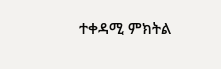ተቀዳሚ ምክትል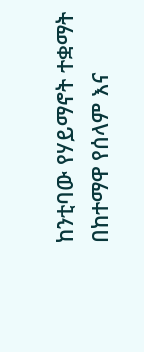ከንቲባው የሃይማኖት ተቋማት በከተማዋ የሰላም እና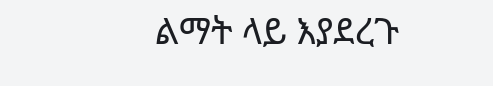ልማት ላይ እያደረጉ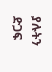ያሉትን ድጋፍ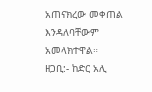አጠናክረው መቀጠል እንዳለባቸውም አመላክተዋል።
ዘጋቢ:- ከድር አሊ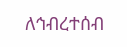ለኅብረተሰብ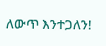ለውጥ እንተጋለን!